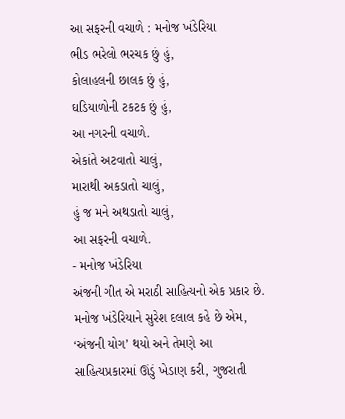આ સફરની વચાળે : મનોજ ખંડેરિયા
ભીડ ભરેલો ભરચક છું હું,
કોલાહલની છાલક છું હું,
ઘડિયાળોની ટકટક છું હું,
આ નગરની વચાળે.
એકાંતે અટવાતો ચાલું,
મારાથી અકડાતો ચાલું,
હું જ મને અથડાતો ચાલું,
આ સફરની વચાળે.
- મનોજ ખંડેરિયા
અંજની ગીત એ મરાઠી સાહિત્યનો એક પ્રકાર છે. મનોજ ખંડેરિયાને સુરેશ દલાલ કહે છે એમ, ‘અંજની યોગ’ થયો અને તેમણે આ સાહિત્યપ્રકારમાં ઊંડું ખેડાણ કરી, ગુજરાતી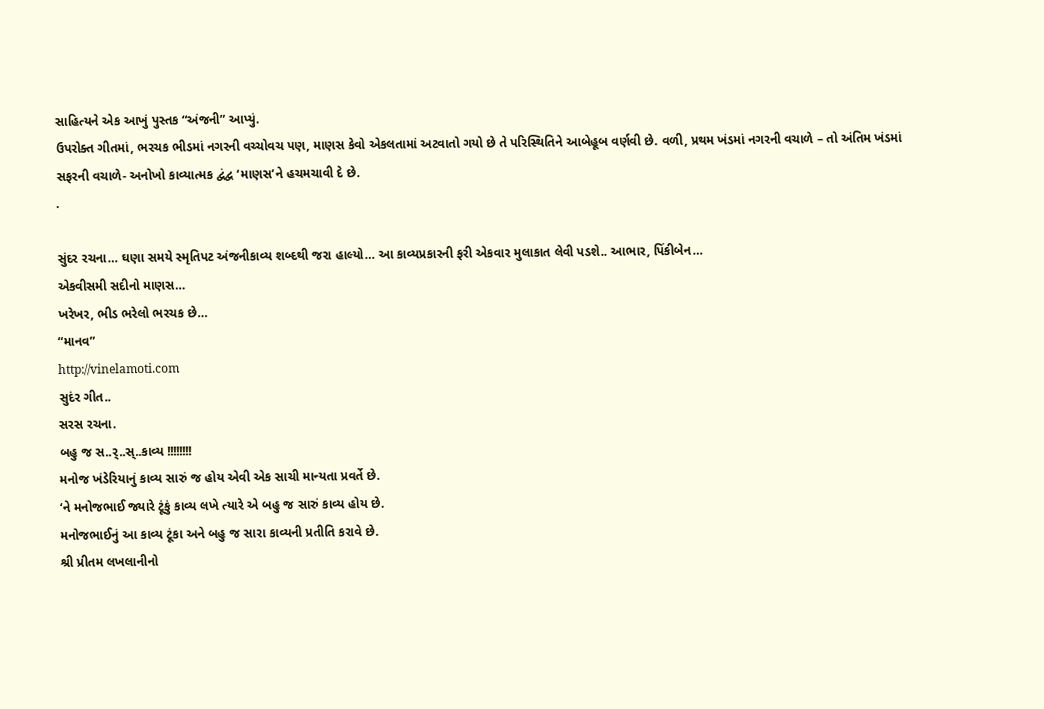સાહિત્યને એક આખું પુસ્તક “અંજની” આપ્યું.
ઉપરોક્ત ગીતમાં, ભરચક ભીડમાં નગરની વચ્ચોવચ પણ, માણસ કેવો એકલતામાં અટવાતો ગયો છે તે પરિસ્થિતિને આબેહૂબ વર્ણવી છે. વળી, પ્રથમ ખંડમાં નગરની વચાળે – તો અંતિમ ખંડમાં સફરની વચાળે- અનોખો કાવ્યાત્મક દ્વંદ્વ ‘માણસ’ને હચમચાવી દે છે.
.

સુંદર રચના… ઘણા સમયે સ્મૃતિપટ અંજનીકાવ્ય શબ્દથી જરા હાલ્યો… આ કાવ્યપ્રકારની ફરી એકવાર મુલાકાત લેવી પડશે.. આભાર, પિંકીબેન…
એકવીસમી સદીનો માણસ…
ખરેખર, ભીડ ભરેલો ભરચક છે…
“માનવ”
http://vinelamoti.com
સુદંર ગીત..
સરસ રચના.
બહુ જ સ..ર્..સ્..કાવ્ય !!!!!!!!
મનોજ ખંડેરિયાનું કાવ્ય સારું જ હોય એવી એક સાચી માન્યતા પ્રવર્તે છે.
‘ને મનોજભાઈ જ્યારે ટૂંકું કાવ્ય લખે ત્યારે એ બહુ જ સારું કાવ્ય હોય છે.
મનોજભાઈનું આ કાવ્ય ટૂંકા અને બહુ જ સારા કાવ્યની પ્રતીતિ કરાવે છે.
શ્રી પ્રીતમ લખલાનીનો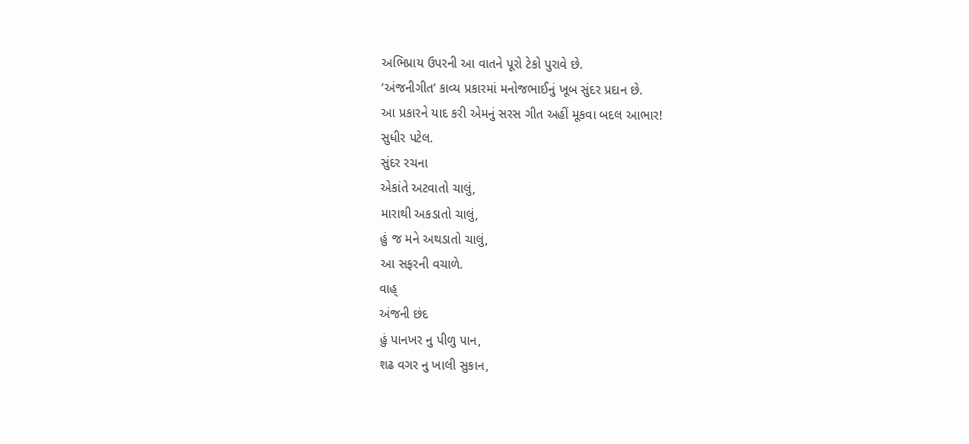અભિપ્રાય ઉપરની આ વાતને પૂરો ટેકો પુરાવે છે.
‘અંજનીગીત’ કાવ્ય પ્રકારમાં મનોજભાઈનું ખૂબ સુંદર પ્રદાન છે.
આ પ્રકારને યાદ કરી એમનું સરસ ગીત અહીં મૂકવા બદલ આભાર!
સુધીર પટેલ.
સુંદર રચના
એકાંતે અટવાતો ચાલું,
મારાથી અકડાતો ચાલું,
હું જ મને અથડાતો ચાલું,
આ સફરની વચાળે.
વાહ્
અંજની છંદ
હું પાનખર નુ પીળુ પાન,
શઢ વગર નુ ખાલી સુકાન,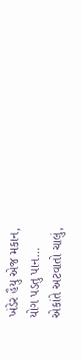ખંડેર હૈયુ એજ મકાન,
યોગ પડતુ પાન…
એકાંતે અટવાતો ચાલું,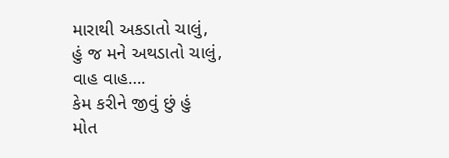મારાથી અકડાતો ચાલું,
હું જ મને અથડાતો ચાલું,
વાહ વાહ….
કેમ કરીને જીવું છું હું
મોત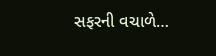સફરની વચાળે…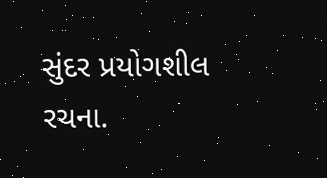સુંદર પ્રયોગશીલ રચના.